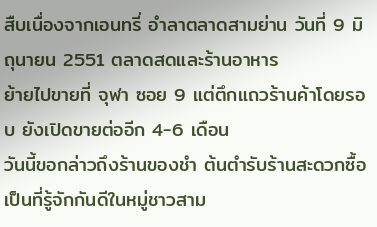สืบเนื่องจากเอนทรี่ อำลาตลาดสามย่าน วันที่ 9 มิถุนายน 2551 ตลาดสดและร้านอาหาร
ย้ายไปขายที่ จุฬา ซอย 9 แต่ตึกแถวร้านค้าโดยรอบ ยังเปิดขายต่ออีก 4-6 เดือน
วันนี้ขอกล่าวถึงร้านของชำ ต้นตำรับร้านสะดวกซื้อ เป็นที่รู้จักกันดีในหมู่ชาวสาม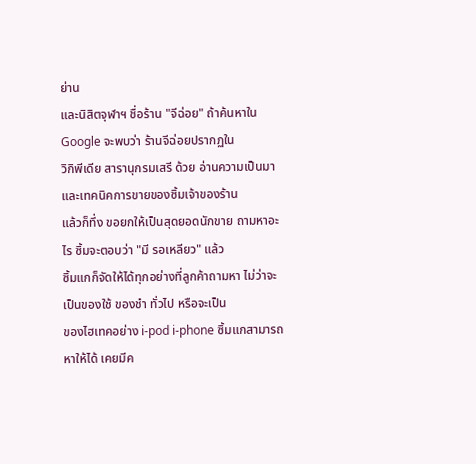ย่าน
และนิสิตจุฬาฯ ชื่อร้าน "จีฉ่อย" ถ้าค้นหาใน Google จะพบว่า ร้านจีฉ่อยปรากฏใน
วิกิพีเดีย สารานุกรมเสรี ด้วย อ่านความเป็นมาและเทคนิคการขายของซิ้มเจ้าของร้าน
แล้วก็ทึ่ง ขอยกให้เป็นสุดยอดนักขาย ถามหาอะไร ซิ้มจะตอบว่า "มี รอเหลียว" แล้ว
ซิ้มแกก็จัดให้ได้ทุกอย่างที่ลูกค้าถามหา ไม่ว่าจะเป็นของใช้ ของชำ ทั่วไป หรือจะเป็น
ของไฮเทคอย่าง i-pod i-phone ซิ้มแกสามารถหาให้ได้ เคยมีค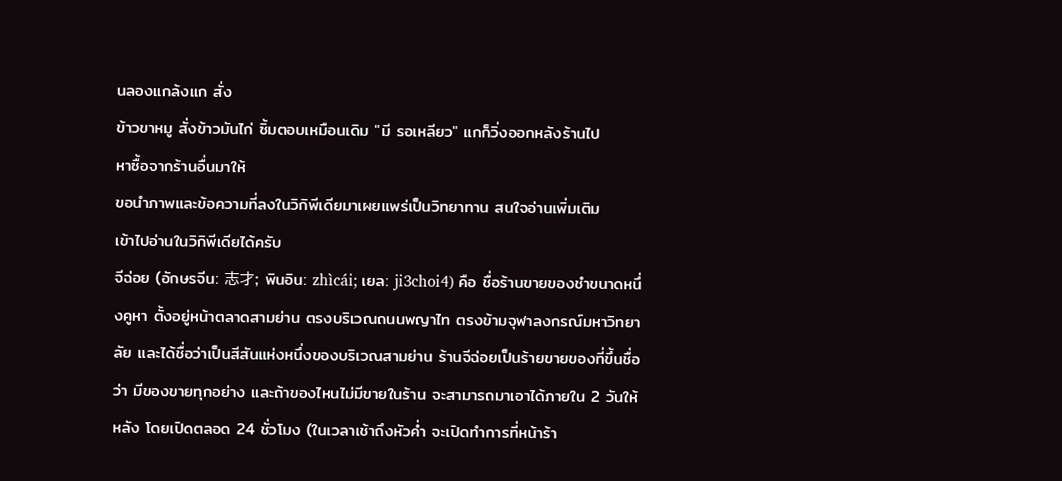นลองแกล้งแก สั่ง
ข้าวขาหมู สั่งข้าวมันไก่ ซิ้มตอบเหมือนเดิม "มี รอเหลียว" แกก็วิ่งออกหลังร้านไป
หาซื้อจากร้านอื่นมาให้
ขอนำภาพและข้อความที่ลงในวิกิพีเดียมาเผยแพร่เป็นวิทยาทาน สนใจอ่านเพิ่มเติม
เข้าไปอ่านในวิกิพีเดียได้ครับ
จีฉ่อย (อักษรจีน: 志才; พินอิน: zhìcái; เยล: ji3choi4) คือ ชื่อร้านขายของชำขนาดหนึ่งคูหา ตั้งอยู่หน้าตลาดสามย่าน ตรงบริเวณถนนพญาไท ตรงข้ามจุฬาลงกรณ์มหาวิทยาลัย และได้ชื่อว่าเป็นสีสันแห่งหนึ่งของบริเวณสามย่าน ร้านจีฉ่อยเป็นร้ายขายของที่ขึ้นชื่อว่า มีของขายทุกอย่าง และถ้าของไหนไม่มีขายในร้าน จะสามารถมาเอาได้ภายใน 2 วันให้หลัง โดยเปิดตลอด 24 ชั่วโมง (ในเวลาเช้าถึงหัวค่ำ จะเปิดทำการที่หน้าร้า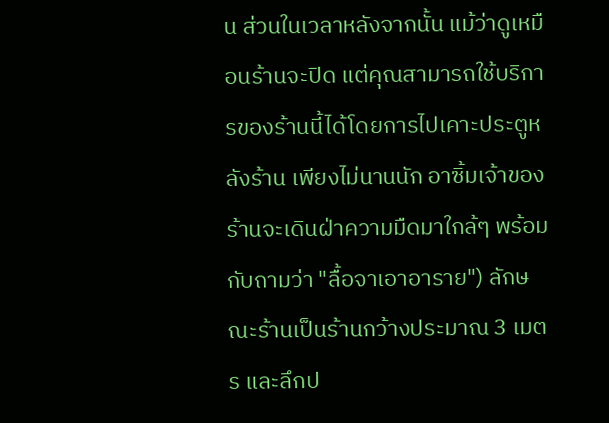น ส่วนในเวลาหลังจากนั้น แม้ว่าดูเหมือนร้านจะปิด แต่คุณสามารถใช้บริการของร้านนี้ได้โดยการไปเคาะประตูหลังร้าน เพียงไม่นานนัก อาซิ้มเจ้าของร้านจะเดินฝ่าความมืดมาใกล้ๆ พร้อมกับถามว่า "ลื้อจาเอาอาราย") ลักษณะร้านเป็นร้านกว้างประมาณ 3 เมตร และลึกป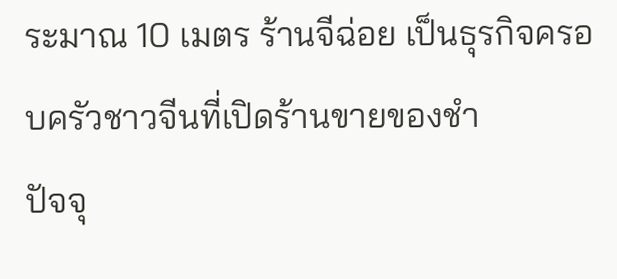ระมาณ 10 เมตร ร้านจีฉ่อย เป็นธุรกิจครอบครัวชาวจีนที่เปิดร้านขายของชำ
ปัจจุ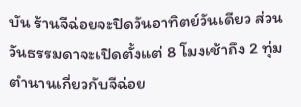บัน ร้านจีฉ่อยจะปิดวันอาทิตย์วันเดียว ส่วนวันธรรมดาจะเปิดตั้งแต่ 8 โมงเช้าถึง 2 ทุ่ม
ตำนานเกี่ยวกับจีฉ่อย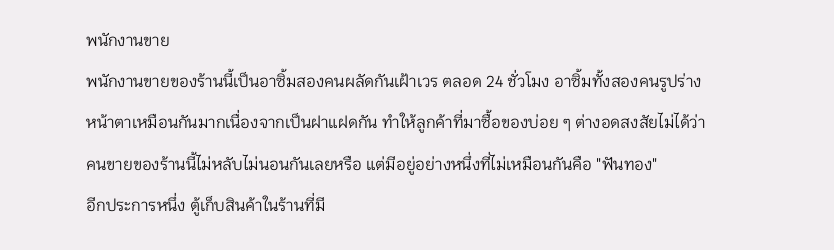พนักงานขาย
พนักงานขายของร้านนี้เป็นอาซิ้มสองคนผลัดกันเฝ้าเวร ตลอด 24 ชั่วโมง อาซิ้มทั้งสองคนรูปร่างหน้าตาเหมือนกันมากเนื่องจากเป็นฝาแฝดกัน ทำให้ลูกค้าที่มาซื้อของบ่อย ๆ ต่างอดสงสัยไม่ได้ว่า คนขายของร้านนี้ไม่หลับไม่นอนกันเลยหรือ แต่มีอยู่อย่างหนึ่งที่ไม่เหมือนกันคือ "ฟันทอง"
อีกประการหนึ่ง ตู้เก็บสินค้าในร้านที่มี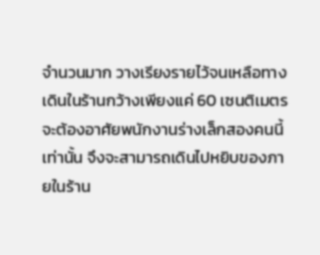จำนวนมาก วางเรียงรายไว้จนเหลือทางเดินในร้านกว้างเพียงแค่ 60 เซนติเมตร จะต้องอาศัยพนักงานร่างเล็กสองคนนี้เท่านั้น จึงจะสามารถเดินไปหยิบของภายในร้าน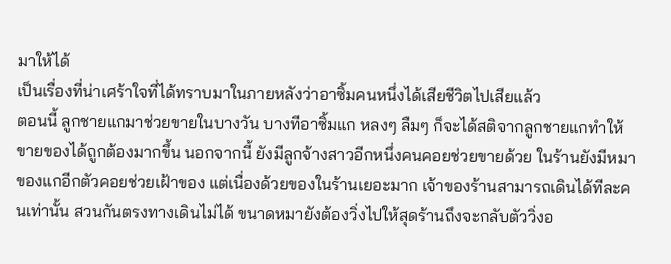มาให้ได้
เป็นเรื่องที่น่าเศร้าใจที่ได้ทราบมาในภายหลังว่าอาซิ้มคนหนึ่งได้เสียชีวิตไปเสียแล้ว
ตอนนี้ ลูกชายแกมาช่วยขายในบางวัน บางทีอาซิ้มแก หลงๆ ลืมๆ ก็จะได้สติจากลูกชายแกทำให้ขายของได้ถูกต้องมากขึ้น นอกจากนี้ ยังมีลูกจ้างสาวอีกหนึ่งคนคอยช่วยขายด้วย ในร้านยังมีหมาของแกอีกตัวคอยช่วยเฝ้าของ แต่เนื่องด้วยของในร้านเยอะมาก เจ้าของร้านสามารถเดินได้ทีละคนเท่านั้น สวนกันตรงทางเดินไม่ได้ ขนาดหมายังต้องวิ่งไปให้สุดร้านถึงจะกลับตัววิ่งอ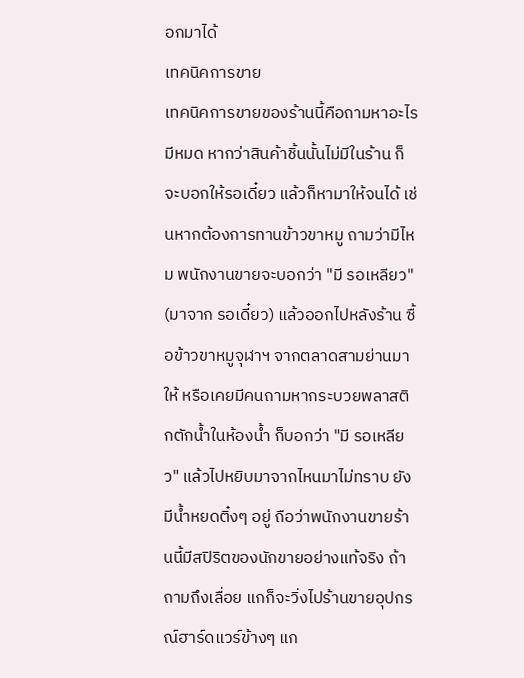อกมาได้
เทคนิคการขาย
เทคนิคการขายของร้านนี้คือถามหาอะไรมีหมด หากว่าสินค้าชิ้นนั้นไม่มีในร้าน ก็จะบอกให้รอเดี๋ยว แล้วก็หามาให้จนได้ เช่นหากต้องการทานข้าวขาหมู ถามว่ามีไหม พนักงานขายจะบอกว่า "มี รอเหลียว" (มาจาก รอเดี๋ยว) แล้วออกไปหลังร้าน ซื้อข้าวขาหมูจุฬาฯ จากตลาดสามย่านมาให้ หรือเคยมีคนถามหากระบวยพลาสติกตักน้ำในห้องน้ำ ก็บอกว่า "มี รอเหลียว" แล้วไปหยิบมาจากไหนมาไม่ทราบ ยังมีน้ำหยดติ๋งๆ อยู่ ถือว่าพนักงานขายร้านนี้มีสปิริตของนักขายอย่างแท้จริง ถ้าถามถึงเลื่อย แกก็จะวิ่งไปร้านขายอุปกรณ์ฮาร์ดแวร์ข้างๆ แก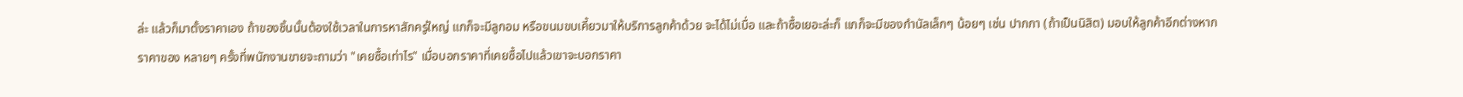ล่ะ แล้วก็มาตั้งราคาเอง ถ้าของชิ้นนั้นต้องใช้เวลาในการหาสักครู่ใหญ่ แกก็จะมีลูกอม หรือขนมขบเคี้ยวมาให้บริการลูกค้าด้วย จะได้ไม่เบื่อ และถ้าซื้อเยอะล่ะก็ แกก็จะมีของกำนัลเล็กๆ น้อยๆ เช่น ปากกา (ถ้าเป็นนิสิต) มอบให้ลูกค้าอีกต่างหาก
ราคาของ หลายๆ ครั้งที่พนักงานขายจะถามว่า "เคยซื้อเท่าไร" เมื่อบอกราคาที่เคยซื้อไปแล้วเขาจะบอกราคา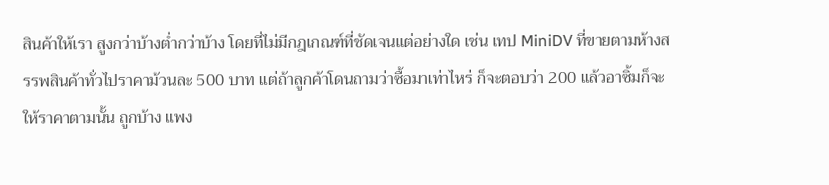สินค้าให้เรา สูงกว่าบ้างต่ำกว่าบ้าง โดยที่ไม่มีกฎเกณฑ์ที่ชัดเจนแต่อย่างใด เช่น เทป MiniDV ที่ขายตามห้างสรรพสินค้าทั่วไปราคาม้วนละ 500 บาท แต่ถ้าลูกค้าโดนถามว่าซื้อมาเท่าไหร่ ก็จะตอบว่า 200 แล้วอาซิ้มก็จะให้ราคาตามนั้น ถูกบ้าง แพง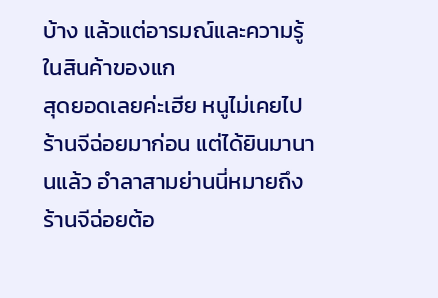บ้าง แล้วแต่อารมณ์และความรู้ในสินค้าของแก
สุดยอดเลยค่ะเฮีย หนูไม่เคยไปร้านจีฉ่อยมาก่อน แต่ได้ยินมานานแล้ว อำลาสามย่านนี่หมายถึงร้านจีฉ่อยต้อ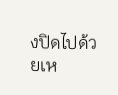งปิดไปด้วยเห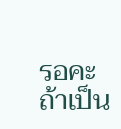รอคะ ถ้าเป็น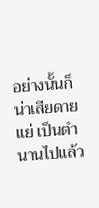อย่างนั้นก็น่าเสียดายแย่ เป็นตำนานไปแล้ว